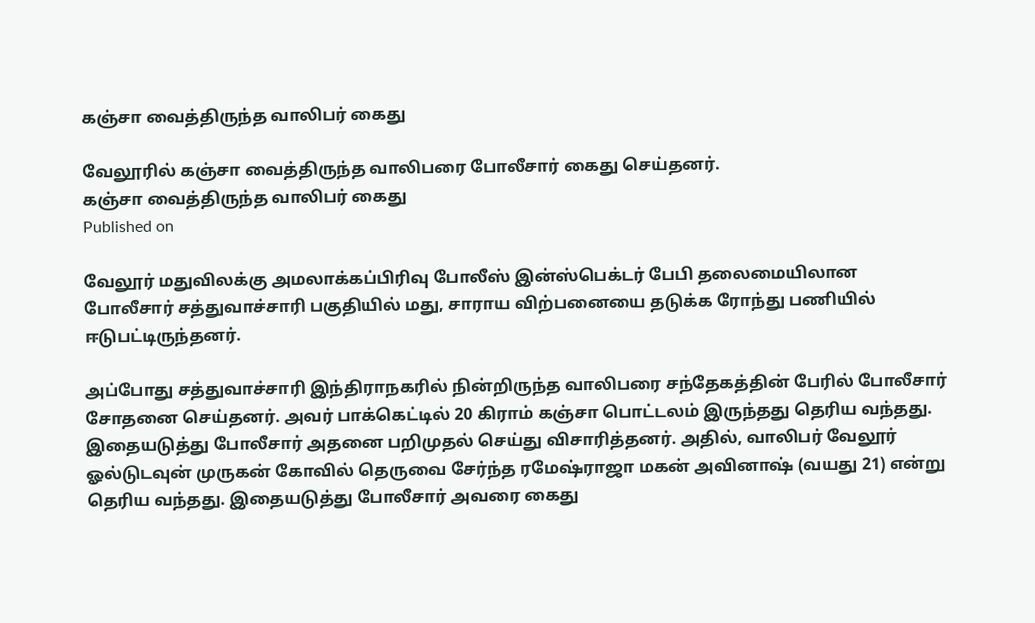கஞ்சா வைத்திருந்த வாலிபர் கைது

வேலூரில் கஞ்சா வைத்திருந்த வாலிபரை போலீசார் கைது செய்தனர்.
கஞ்சா வைத்திருந்த வாலிபர் கைது
Published on

வேலூர் மதுவிலக்கு அமலாக்கப்பிரிவு போலீஸ் இன்ஸ்பெக்டர் பேபி தலைமையிலான போலீசார் சத்துவாச்சாரி பகுதியில் மது, சாராய விற்பனையை தடுக்க ரோந்து பணியில் ஈடுபட்டிருந்தனர்.

அப்போது சத்துவாச்சாரி இந்திராநகரில் நின்றிருந்த வாலிபரை சந்தேகத்தின் பேரில் போலீசார் சோதனை செய்தனர். அவர் பாக்கெட்டில் 20 கிராம் கஞ்சா பொட்டலம் இருந்தது தெரிய வந்தது. இதையடுத்து போலீசார் அதனை பறிமுதல் செய்து விசாரித்தனர். அதில், வாலிபர் வேலூர் ஓல்டுடவுன் முருகன் கோவில் தெருவை சேர்ந்த ரமேஷ்ராஜா மகன் அவினாஷ் (வயது 21) என்று தெரிய வந்தது. இதையடுத்து போலீசார் அவரை கைது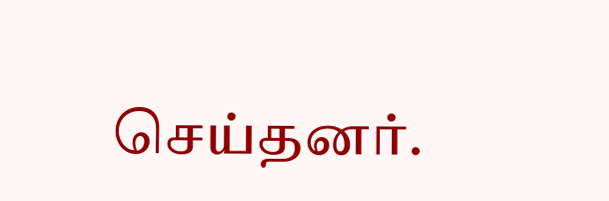செய்தனர்.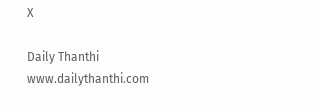X

Daily Thanthi
www.dailythanthi.com